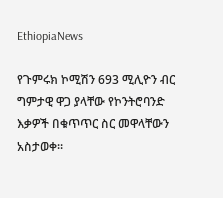EthiopiaNews

የጉምሩክ ኮሚሽን 693 ሚሊዮን ብር ግምታዊ ዋጋ ያላቸው የኮንትሮባንድ እቃዎች በቁጥጥር ስር መዋላቸውን አስታወቀ።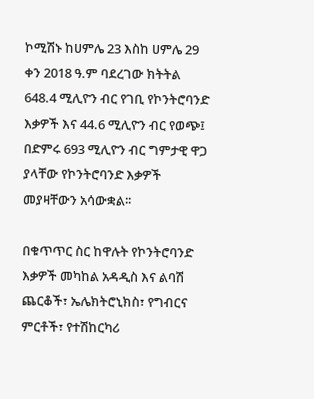ኮሚሽኑ ከሀምሌ 23 እስከ ሀምሌ 29 ቀን 2018 ዓ.ም ባደረገው ክትትል 648.4 ሚሊዮን ብር የገቢ የኮንትሮባንድ እቃዎች እና 44.6 ሚሊዮን ብር የወጭ፤ በድምሩ 693 ሚሊዮን ብር ግምታዊ ዋጋ ያላቸው የኮንትሮባንድ እቃዎች መያዛቸውን አሳውቋል፡፡

በቁጥጥር ስር ከዋሉት የኮንትሮባንድ እቃዎች መካከል አዳዲስ እና ልባሽ ጨርቆች፣ ኤሌክትሮኒክስ፣ የግብርና ምርቶች፣ የተሽከርካሪ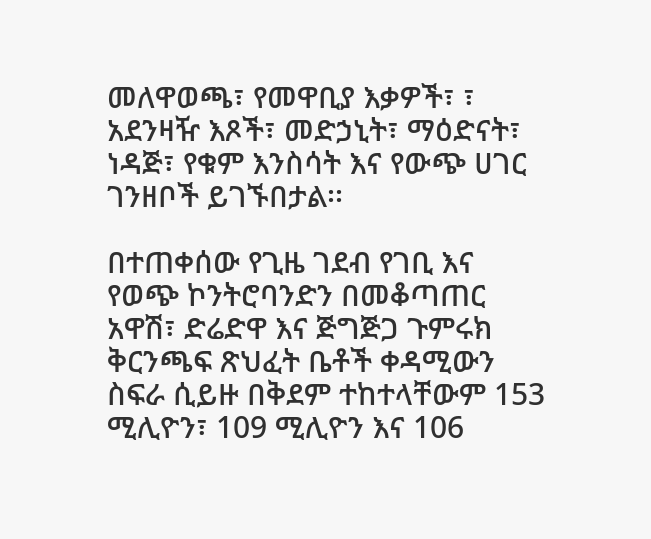መለዋወጫ፣ የመዋቢያ እቃዎች፣ ፣ አደንዛዥ እጾች፣ መድኃኒት፣ ማዕድናት፣ ነዳጅ፣ የቁም እንስሳት እና የውጭ ሀገር ገንዘቦች ይገኙበታል፡፡

በተጠቀሰው የጊዜ ገደብ የገቢ እና የወጭ ኮንትሮባንድን በመቆጣጠር አዋሽ፣ ድሬድዋ እና ጅግጅጋ ጉምሩክ ቅርንጫፍ ጽህፈት ቤቶች ቀዳሚውን ስፍራ ሲይዙ በቅደም ተከተላቸውም 153 ሚሊዮን፣ 109 ሚሊዮን እና 106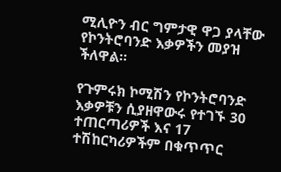ሚሊዮን ብር ግምታዊ ዋጋ ያላቸው የኮንትሮባንድ እቃዎችን መያዝ ችለዋል፡፡

የጉምሩክ ኮሚሽን የኮንትሮባንድ እቃዎቹን ሲያዘዋውሩ የተገኙ 30 ተጠርጣሪዎች እና 17 ተሽከርካሪዎችም በቁጥጥር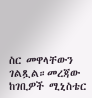ስር መዋላቸውን ገልጿል።መረጃው ከገቢዎች ሚኒስቴር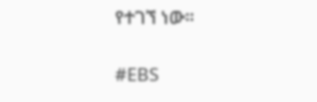የተገኘ ነው።

#EBS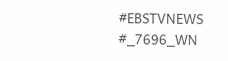#EBSTVNEWS
#_7696_WN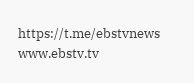https://t.me/ebstvnews
www.ebstv.tv